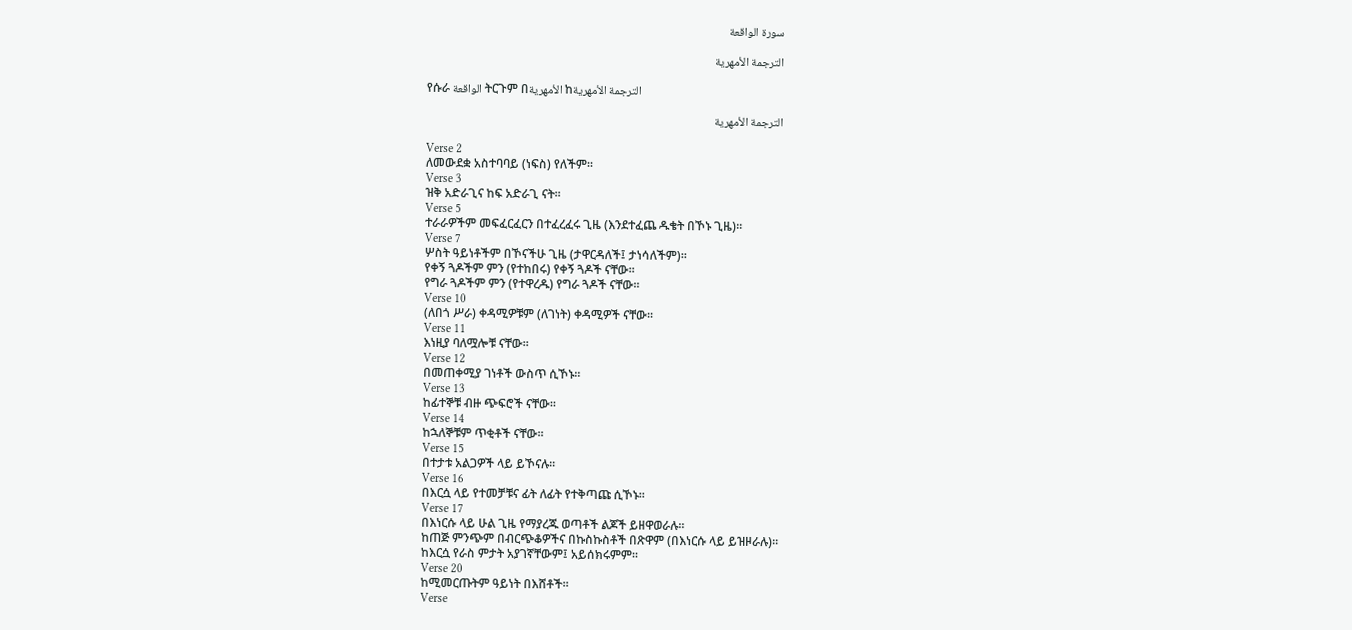سورة الواقعة

الترجمة الأمهرية

የሱራ الواقعة ትርጉም በالأمهرية ከالترجمة الأمهرية

الترجمة الأمهرية

Verse 2
ለመውደቋ አስተባባይ (ነፍስ) የለችም፡፡
Verse 3
ዝቅ አድራጊና ከፍ አድራጊ ናት፡፡
Verse 5
ተራራዎችም መፍፈርፈርን በተፈረፈሩ ጊዜ (እንደተፈጨ ዱቄት በኾኑ ጊዜ)፡፡
Verse 7
ሦስት ዓይነቶችም በኾናችሁ ጊዜ (ታዋርዳለች፤ ታነሳለችም)፡፡
የቀኝ ጓዶችም ምን (የተከበሩ) የቀኝ ጓዶች ናቸው፡፡
የግራ ጓዶችም ምን (የተዋረዱ) የግራ ጓዶች ናቸው፡፡
Verse 10
(ለበጎ ሥራ) ቀዳሚዎቹም (ለገነት) ቀዳሚዎች ናቸው፡፡
Verse 11
እነዚያ ባለሟሎቹ ናቸው፡፡
Verse 12
በመጠቀሚያ ገነቶች ውስጥ ሲኾኑ፡፡
Verse 13
ከፊተኞቹ ብዙ ጭፍሮች ናቸው፡፡
Verse 14
ከኋለኞቹም ጥቂቶች ናቸው፡፡
Verse 15
በተታቱ አልጋዎች ላይ ይኾናሉ፡፡
Verse 16
በእርሷ ላይ የተመቻቹና ፊት ለፊት የተቅጣጩ ሲኾኑ፡፡
Verse 17
በእነርሱ ላይ ሁል ጊዜ የማያረጁ ወጣቶች ልጆች ይዘዋወራሉ፡፡
ከጠጅ ምንጭም በብርጭቆዎችና በኩስኩስቶች በጽዋም (በእነርሱ ላይ ይዝዞራሉ)፡፡
ከእርሷ የራስ ምታት አያገኛቸውም፤ አይሰክሩምም፡፡
Verse 20
ከሚመርጡትም ዓይነት በእሸቶች፡፡
Verse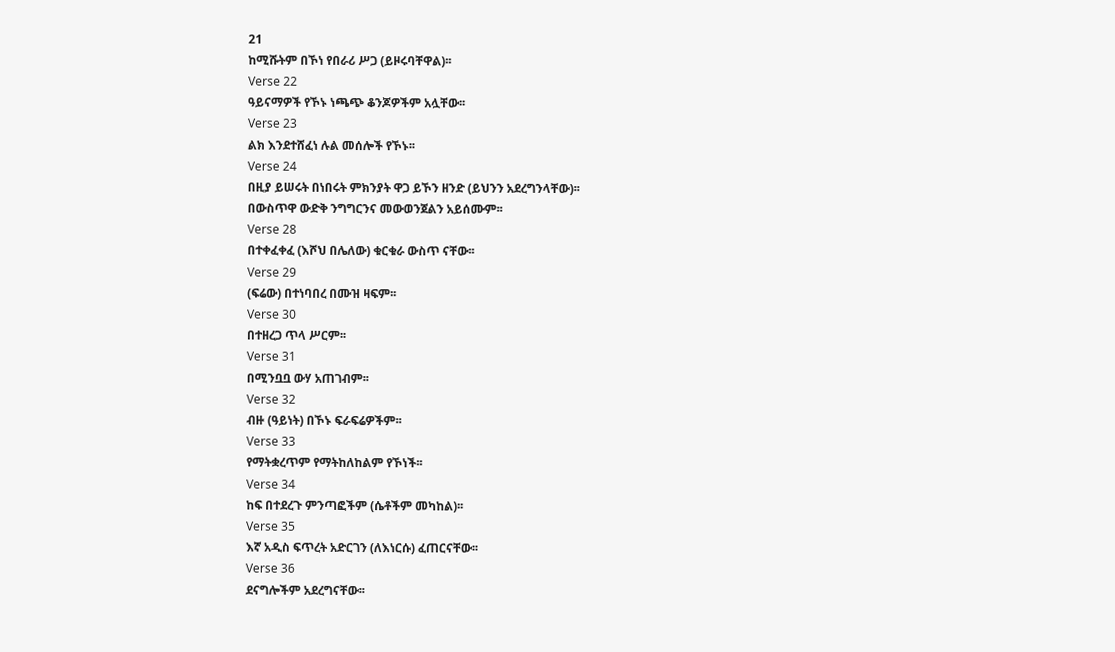21
ከሚሹትም በኾነ የበራሪ ሥጋ (ይዞሩባቸዋል)፡፡
Verse 22
ዓይናማዎች የኾኑ ነጫጭ ቆንጆዎችም አሏቸው፡፡
Verse 23
ልክ እንደተሸፈነ ሉል መሰሎች የኾኑ፡፡
Verse 24
በዚያ ይሠሩት በነበሩት ምክንያት ዋጋ ይኾን ዘንድ (ይህንን አደረግንላቸው)፡፡
በውስጥዋ ውድቅ ንግግርንና መውወንጀልን አይሰሙም፡፡
Verse 28
በተቀፈቀፈ (እሾህ በሌለው) ቁርቁራ ውስጥ ናቸው፡፡
Verse 29
(ፍሬው) በተነባበረ በሙዝ ዛፍም፡፡
Verse 30
በተዘረጋ ጥላ ሥርም፡፡
Verse 31
በሚንቧቧ ውሃ አጠገብም፡፡
Verse 32
ብዙ (ዓይነት) በኾኑ ፍራፍሬዎችም፡፡
Verse 33
የማትቋረጥም የማትከለከልም የኾነች፡፡
Verse 34
ከፍ በተደረጉ ምንጣፎችም (ሴቶችም መካከል)፡፡
Verse 35
እኛ አዲስ ፍጥረት አድርገን (ለእነርሱ) ፈጠርናቸው፡፡
Verse 36
ደናግሎችም አደረግናቸው፡፡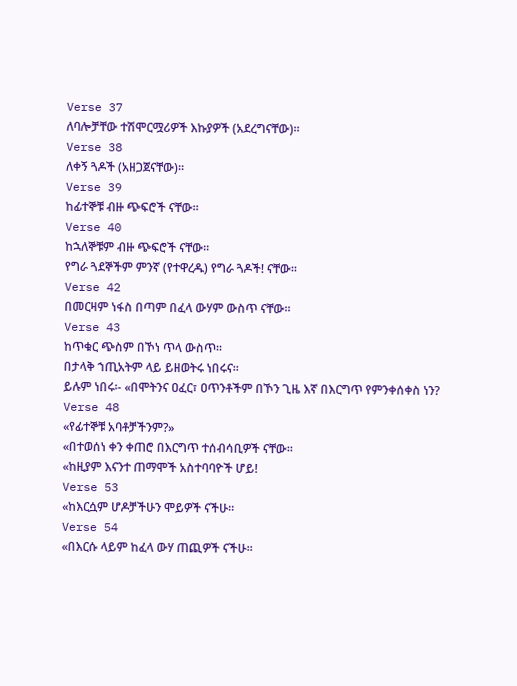Verse 37
ለባሎቻቸው ተሽሞርሟሪዎች እኩያዎች (አደረግናቸው)፡፡
Verse 38
ለቀኝ ጓዶች (አዘጋጀናቸው)፡፡
Verse 39
ከፊተኞቹ ብዙ ጭፍሮች ናቸው፡፡
Verse 40
ከኋለኞቹም ብዙ ጭፍሮች ናቸው፡፡
የግራ ጓደኞችም ምንኛ (የተዋረዱ) የግራ ጓዶች! ናቸው፡፡
Verse 42
በመርዛም ነፋስ በጣም በፈላ ውሃም ውስጥ ናቸው፡፡
Verse 43
ከጥቁር ጭስም በኾነ ጥላ ውስጥ፡፡
በታላቅ ኀጢአትም ላይ ይዘወትሩ ነበሩና፡፡
ይሉም ነበሩ፡- «በሞትንና ዐፈር፣ ዐጥንቶችም በኾን ጊዜ እኛ በእርግጥ የምንቀሰቀስ ነን?
Verse 48
«የፊተኞቹ አባቶቻችንም?»
«በተወሰነ ቀን ቀጠሮ በእርግጥ ተሰብሳቢዎች ናቸው፡፡
«ከዚያም እናንተ ጠማሞች አስተባባዮች ሆይ!
Verse 53
«ከእርሷም ሆዶቻችሁን ሞይዎች ናችሁ፡፡
Verse 54
«በእርሱ ላይም ከፈላ ውሃ ጠጪዎች ናችሁ፡፡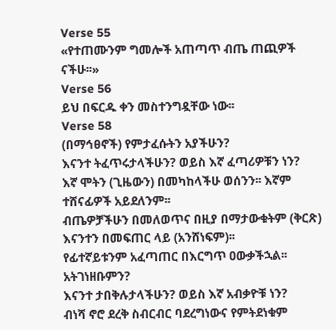Verse 55
«የተጠሙንም ግመሎች አጠጣጥ ብጤ ጠጪዎች ናችሁ፡፡»
Verse 56
ይህ በፍርዱ ቀን መስተንግዷቸው ነው፡፡
Verse 58
(በማኅፀኖች) የምታፈሱትን አያችሁን?
እናንተ ትፈጥሩታላችሁን? ወይስ እኛ ፈጣሪዎቹን ነን?
እኛ ሞትን (ጊዜውን) በመካከላችሁ ወሰንን፡፡ እኛም ተሸናፊዎች አይደለንም፡፡
ብጤዎቻችሁን በመለወጥና በዚያ በማታውቁትም (ቅርጽ) እናንተን በመፍጠር ላይ (አንሸነፍም)፡፡
የፊተኛይቱንም አፈጣጠር በእርግጥ ዐውቃችኋል፡፡ አትገነዘቡምን?
እናንተ ታበቅሉታላችሁን? ወይስ እኛ አብቃዮቹ ነን?
ብነሻ ኖሮ ደረቅ ስብርብር ባደረግነውና የምትደነቁም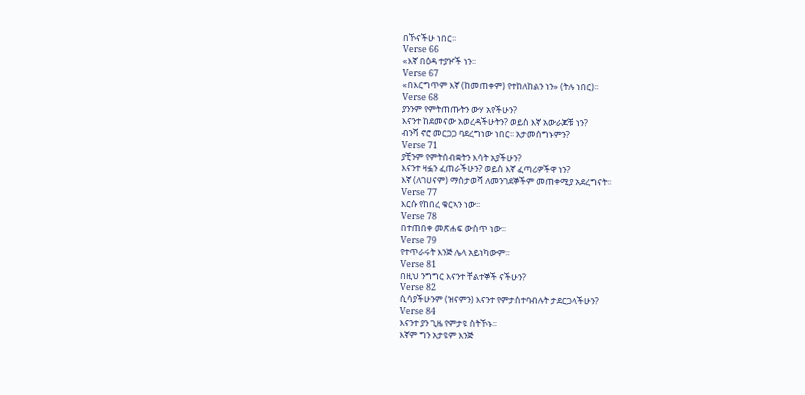በኾናችሁ ነበር፡፡
Verse 66
«እኛ በዕዳ ተያዦች ነን፡፡
Verse 67
«በእርግጥም እኛ (ከመጠቀም) የተከለከልን ነን» (ትሉ ነበር)፡፡
Verse 68
ያንንም የምትጠጡትን ውሃ አየችሁን?
እናንተ ከደመናው አወረዳችሁትን? ወይስ እኛ አውራጆቹ ነን?
ብንሻ ኖሮ መርጋጋ ባደረግነው ነበር፡፡ አታመሰግኑምን?
Verse 71
ያቺንም የምትሰብቋትን እሳት አያችሁን?
እናንተ ዛፏን ፈጠራችሁን? ወይስ እኛ ፈጣሪዎችዋ ነን?
እኛ (ለገሀናም) ማስታወሻ ለመንገደኞችም መጠቀሚያ አደረግናት፡፡
Verse 77
እርሱ የከበረ ቁርኣን ነው፡፡
Verse 78
በተጠበቀ መጽሐፍ ውስጥ ነው፡፡
Verse 79
የተጥራሩት እንጅ ሌላ አይነካውም፡፡
Verse 81
በዚህ ንግግር እናንተ ቸልተኞች ናችሁን?
Verse 82
ሲሳያችሁንም (ዝናምን) እናንተ የምታስተባብሉት ታደርጋላችሁን?
Verse 84
እናንተ ያን ጊዜ የምታዩ ስትኾኑ፡፡
እኛም ግን አታዩም እንጅ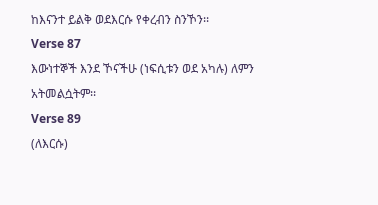ከእናንተ ይልቅ ወደእርሱ የቀረብን ስንኾን፡፡
Verse 87
እውነተኞች እንደ ኾናችሁ (ነፍሲቱን ወደ አካሉ) ለምን አትመልሷትም፡፡
Verse 89
(ለእርሱ)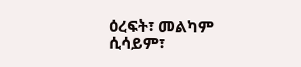ዕረፍት፣ መልካም ሲሳይም፣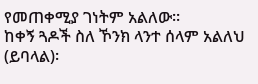የመጠቀሚያ ገነትም አልለው፡፡
ከቀኝ ጓዶች ስለ ኾንክ ላንተ ሰላም አልለህ (ይባላል)፡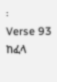፡
Verse 93
ከፈላ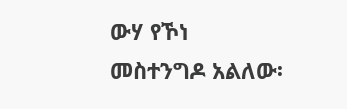ውሃ የኾነ መስተንግዶ አልለው፡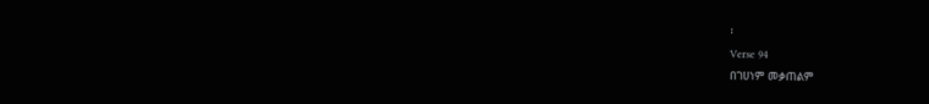፡
Verse 94
በገሀነም መቃጠልም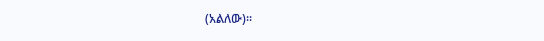(አልለው)፡፡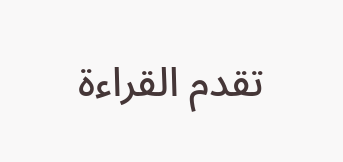تقدم القراءة